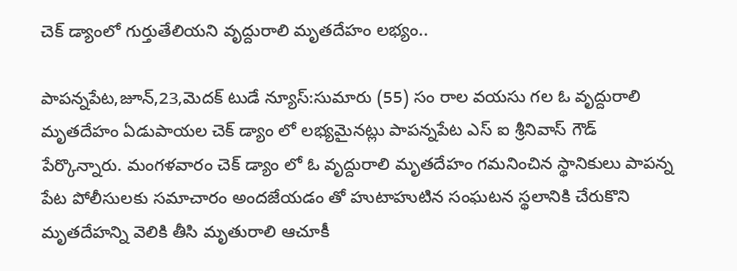చెక్ డ్యాంలో గుర్తుతేలియని వృద్దురాలి మృతదేహం లభ్యం..

పాపన్నపేట,జూన్,23,మెదక్ టుడే న్యూస్:సుమారు (55) సం రాల వయసు గల ఓ వృద్దురాలి మృతదేహం ఏడుపాయల చెక్ డ్యాం లో లభ్యమైనట్లు పాపన్నపేట ఎస్ ఐ శ్రీనివాస్ గౌడ్ పేర్కొన్నారు. మంగళవారం చెక్ డ్యాం లో ఓ వృద్దురాలి మృతదేహం గమనించిన స్థానికులు పాపన్న పేట పోలీసులకు సమాచారం అందజేయడం తో హుటాహుటిన సంఘటన స్థలానికి చేరుకొని మృతదేహన్ని వెలికి తీసి మృతురాలి ఆచూకీ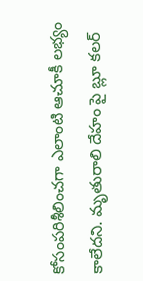కోసంపరిశీలించగా ఎలాంటి ఆచూకీ లభ్యం కాలేదని. మృతురాలి దేహం పై బ్లూ కలర్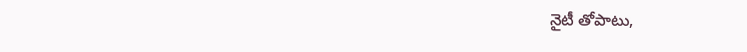నైటీ తోపాటు,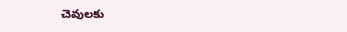చెవులకు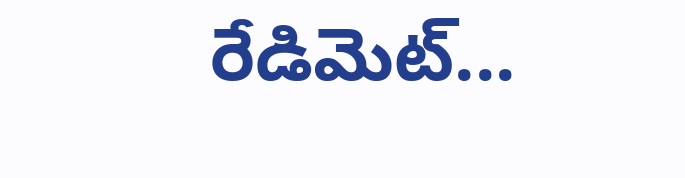రేడిమెట్...